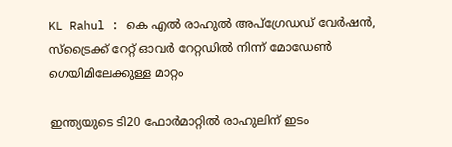KL Rahul : കെ എൽ രാഹുൽ അപ്ഗ്രേഡഡ് വേർഷൻ, സ്ട്രൈക്ക് റേറ്റ് ഓവർ റേറ്റഡിൽ നിന്ന് മോഡേൺ ഗെയിമിലേക്കുള്ള മാറ്റം

ഇന്ത്യയുടെ ടി20 ഫോര്‍മാറ്റില്‍ രാഹുലിന് ഇടം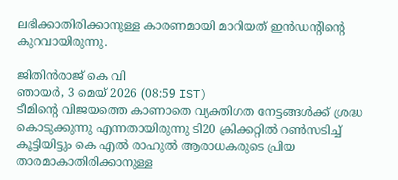ലഭിക്കാതിരിക്കാനുള്ള കാരണമായി മാറിയത് ഇന്‍ഡന്റിന്റെ കുറവായിരുന്നു.

ജിതിൻരാജ് കെ വി
ഞായര്‍, 3 മെയ് 2026 (08:59 IST)
ടീമിന്റെ വിജയത്തെ കാണാതെ വ്യക്തിഗത നേട്ടങ്ങള്‍ക്ക് ശ്രദ്ധ കൊടുക്കുന്നു എന്നതായിരുന്നു ടി20 ക്രിക്കറ്റില്‍ റണ്‍സടിച്ച് കൂട്ടിയിട്ടും കെ എല്‍ രാഹുല്‍ ആരാധകരുടെ പ്രിയ താരമാകാതിരിക്കാനുള്ള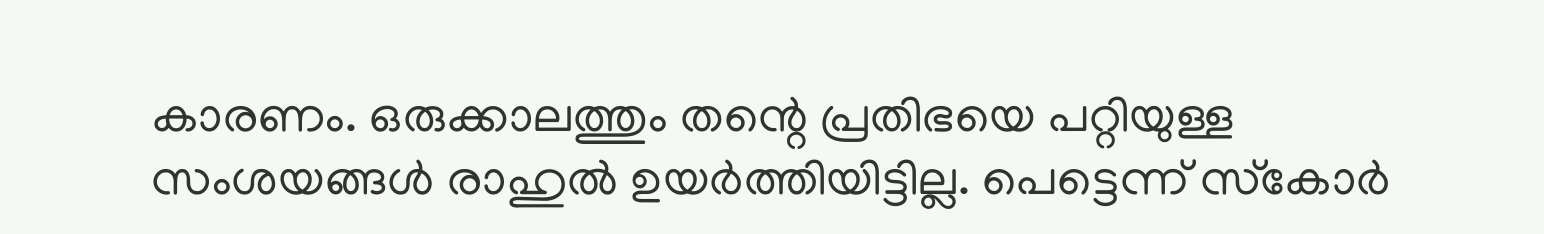കാരണം. ഒരുക്കാലത്തും തന്റെ പ്രതിഭയെ പറ്റിയുള്ള സംശയങ്ങള്‍ രാഹുല്‍ ഉയര്‍ത്തിയിട്ടില്ല. പെട്ടെന്ന് സ്‌കോര്‍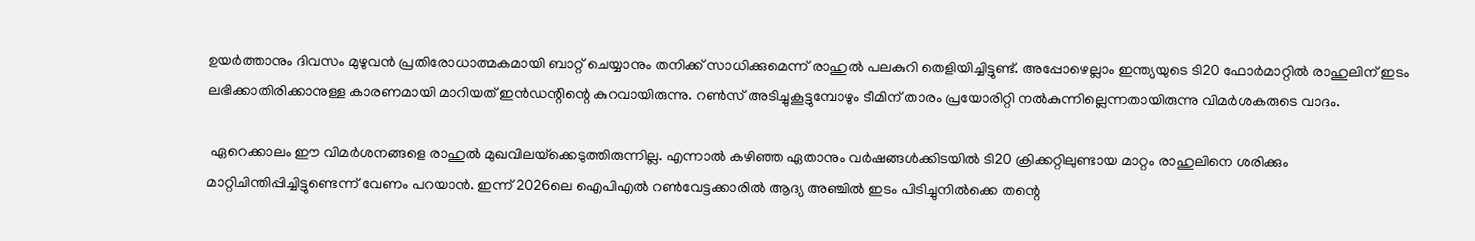ഉയര്‍ത്താനും ദിവസം മുഴുവന്‍ പ്രതിരോധാത്മകമായി ബാറ്റ് ചെയ്യാനും തനിക്ക് സാധിക്കുമെന്ന് രാഹുല്‍ പലകുറി തെളിയിച്ചിട്ടുണ്ട്. അപ്പോഴെല്ലാം ഇന്ത്യയുടെ ടി20 ഫോര്‍മാറ്റില്‍ രാഹുലിന് ഇടം ലഭിക്കാതിരിക്കാനുള്ള കാരണമായി മാറിയത് ഇന്‍ഡന്റിന്റെ കുറവായിരുന്നു. റണ്‍സ് അടിച്ചുകൂട്ടുമ്പോഴും ടീമിന് താരം പ്രയോരിറ്റി നല്‍കുന്നില്ലെന്നതായിരുന്നു വിമര്‍ശകരുടെ വാദം.

 ഏറെക്കാലം ഈ വിമര്‍ശനങ്ങളെ രാഹുല്‍ മുഖവിലയ്‌ക്കെടുത്തിരുന്നില്ല. എന്നാല്‍ കഴിഞ്ഞ ഏതാനും വര്‍ഷങ്ങള്‍ക്കിടയില്‍ ടി20 ക്രിക്കറ്റിലുണ്ടായ മാറ്റം രാഹുലിനെ ശരിക്കും മാറ്റിചിന്തിപ്പിച്ചിട്ടുണ്ടെന്ന് വേണം പറയാന്‍. ഇന്ന് 2026ലെ ഐപിഎല്‍ റണ്‍വേട്ടക്കാരില്‍ ആദ്യ അഞ്ചില്‍ ഇടം പിടിച്ചുനില്‍ക്കെ തന്റെ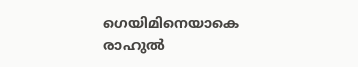ഗെയിമിനെയാകെ രാഹുല്‍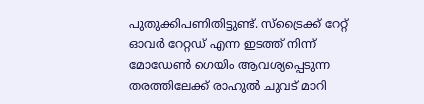പുതുക്കിപണിതിട്ടുണ്ട്. സ്‌ട്രൈക്ക് റേറ്റ് ഓവര്‍ റേറ്റഡ് എന്ന ഇടത്ത് നിന്ന് മോഡേണ്‍ ഗെയിം ആവശ്യപ്പെടുന്ന തരത്തിലേക്ക് രാഹുല്‍ ചുവട് മാറി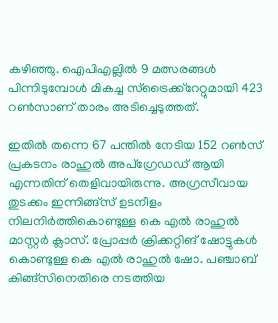കഴിഞ്ഞു. ഐപിഎല്ലില്‍ 9 മത്സരങ്ങള്‍ പിന്നിടുമ്പോള്‍ മികച്ച സ്‌ട്രൈക്ക്‌റേറ്റുമായി 423 റണ്‍സാണ് താരം അടിച്ചെടുത്തത്.

ഇതില്‍ തന്നെ 67 പന്തില്‍ നേടിയ 152 റണ്‍സ് പ്രകടനം രാഹുല്‍ അപ്‌ഗ്രേഡഡ് ആയി എന്നതിന് തെളിവായിരുന്നു. അഗ്രസീവായ തുടക്കം ഇന്നിങ്ങ്‌സ് ഉടനീളം നിലനിര്‍ത്തികൊണ്ടുള്ള കെ എല്‍ രാഹുല്‍ മാസ്റ്റര്‍ ക്ലാസ്. പ്രോപ്പര്‍ ക്രിക്കറ്റിങ് ഷോട്ടുകള്‍ കൊണ്ടുള്ള കെ എല്‍ രാഹുല്‍ ഷോ. പഞ്ചാബ് കിങ്ങ്‌സിനെതിരെ നടത്തിയ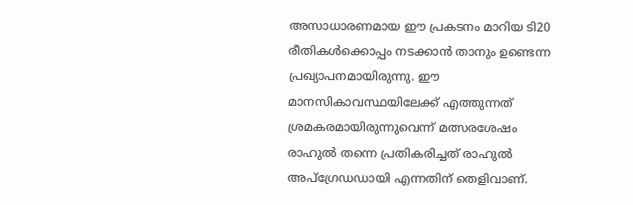അസാധാരണമായ ഈ പ്രകടനം മാറിയ ടി20 രീതികള്‍ക്കൊപ്പം നടക്കാന്‍ താനും ഉണ്ടെന്ന പ്രഖ്യാപനമായിരുന്നു. ഈ മാനസികാവസ്ഥയിലേക്ക് എത്തുന്നത് ശ്രമകരമായിരുന്നുവെന്ന് മത്സരശേഷം രാഹുല്‍ തന്നെ പ്രതികരിച്ചത് രാഹുല്‍ അപ്‌ഗ്രേഡഡായി എന്നതിന് തെളിവാണ്.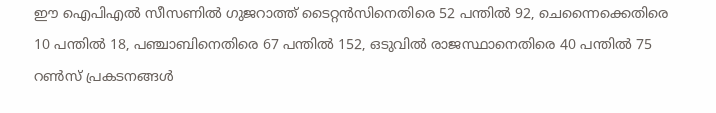ഈ ഐപിഎല്‍ സീസണില്‍ ഗുജറാത്ത് ടൈറ്റന്‍സിനെതിരെ 52 പന്തില്‍ 92, ചെന്നൈക്കെതിരെ 10 പന്തില്‍ 18, പഞ്ചാബിനെതിരെ 67 പന്തില്‍ 152, ഒടുവില്‍ രാജസ്ഥാനെതിരെ 40 പന്തില്‍ 75 റണ്‍സ് പ്രകടനങ്ങള്‍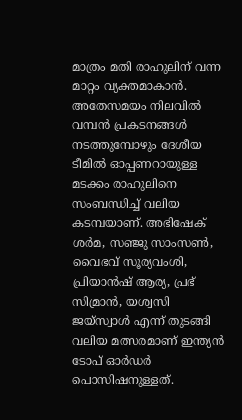മാത്രം മതി രാഹുലിന് വന്ന മാറ്റം വ്യക്തമാകാന്‍. അതേസമയം നിലവില്‍ വമ്പന്‍ പ്രകടനങ്ങള്‍ നടത്തുമ്പോഴും ദേശീയ ടീമില്‍ ഓപ്പണറായുള്ള മടക്കം രാഹുലിനെ സംബന്ധിച്ച് വലിയ കടമ്പയാണ്. അഭിഷേക് ശര്‍മ, സഞ്ജു സാംസണ്‍, വൈഭവ് സൂര്യവംശി, പ്രിയാന്‍ഷ് ആര്യ, പ്രഭ് സിമ്രാന്‍, യശ്വസി ജയ്‌സ്വാള്‍ എന്ന് തുടങ്ങി വലിയ മത്സരമാണ് ഇന്ത്യന്‍ ടോപ് ഓര്‍ഡര്‍ പൊസിഷനുള്ളത്.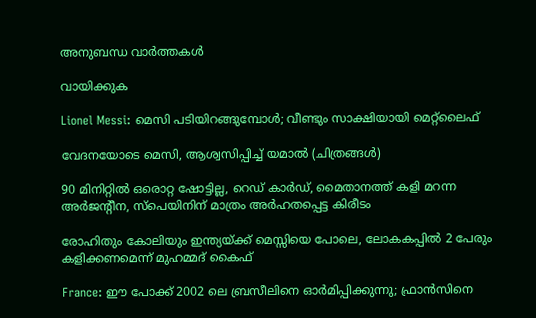അനുബന്ധ വാര്‍ത്തകള്‍

വായിക്കുക

Lionel Messi: മെസി പടിയിറങ്ങുമ്പോൾ; വീണ്ടും സാക്ഷിയായി മെറ്റ്‌ലൈഫ്

വേദനയോടെ മെസി, ആശ്വസിപ്പിച്ച് യമാൽ (ചിത്രങ്ങൾ)

90 മിനിറ്റിൽ ഒരൊറ്റ ഷോട്ടില്ല, റെഡ് കാർഡ്, മൈതാനത്ത് കളി മറന്ന അർജൻ്റീന, സ്പെയിനിന് മാത്രം അർഹതപ്പെട്ട കിരീടം

രോഹിതും കോലിയും ഇന്ത്യയ്ക്ക് മെസ്സിയെ പോലെ, ലോകകപ്പിൽ 2 പേരും കളിക്കണമെന്ന് മുഹമ്മദ് കൈഫ്

France: ഈ പോക്ക് 2002 ലെ ബ്രസീലിനെ ഓർമിപ്പിക്കുന്നു; ഫ്രാൻസിനെ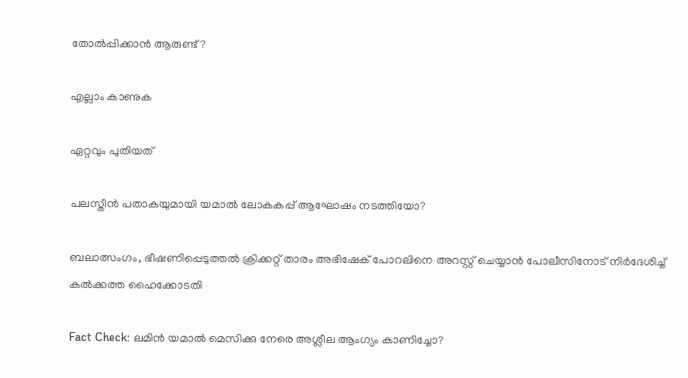തോൽപ്പിക്കാൻ ആരുണ്ട്?

എല്ലാം കാണുക

ഏറ്റവും പുതിയത്

പലസ്തീൻ പതാകയുമായി യമാൽ ലോകകപ്പ് ആഘോഷം നടത്തിയോ?

ബലാത്സംഗം, ഭീഷണിപ്പെടുത്തൽ ക്രിക്കറ്റ് താരം അഭിഷേക് പോറലിനെ അറസ്റ്റ് ചെയ്യാൻ പോലീസിനോട് നിർദേശിച്ച് കൽക്കത്ത ഹൈക്കോടതി

Fact Check: ലമിൻ യമാൽ മെസിക്കു നേരെ അശ്ലീല ആംഗ്യം കാണിച്ചോ?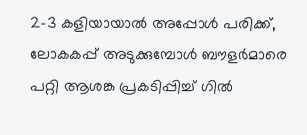2-3 കളിയായാൽ അപ്പോൾ പരിക്ക്, ലോകകപ്പ് അടുക്കുമ്പോൾ ബൗളർമാരെ പറ്റി ആശങ്ക പ്രകടിപ്പിച്ച് ഗിൽ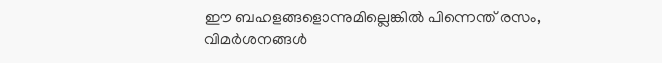ഈ ബഹളങ്ങളൊന്നുമില്ലെങ്കിൽ പിന്നെന്ത് രസം, വിമർശനങ്ങൾ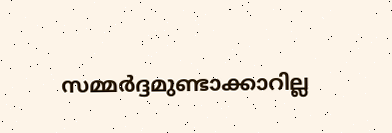സമ്മർദ്ദമുണ്ടാക്കാറില്ല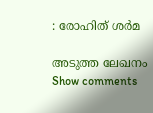: രോഹിത് ശർമ

അടുത്ത ലേഖനം
Show comments